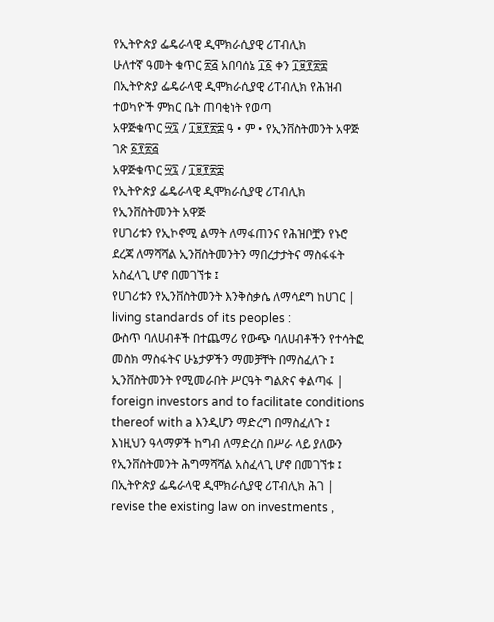የኢትዮጵያ ፌዴራላዊ ዲሞክራሲያዊ ሪፐብሊክ
ሁለተኛ ዓመት ቁጥር ፳፭ አበባሰኔ ፲፩ ቀን ፲፱፻፳፰
በኢትዮጵያ ፌዴራላዊ ዲሞክራሲያዊ ሪፐብሊክ የሕዝብ ተወካዮች ምክር ቤት ጠባቂነት የወጣ
አዋጅቁጥር ፵፯ / ፲፱፻፳፰ ዓ • ም • የኢንቨስትመንት አዋጅ
ገጽ ፩፻፳፭
አዋጅቁጥር ፵፯ / ፲፱፻፳፰
የኢትዮጵያ ፌዴራላዊ ዲሞክራሲያዊ ሪፐብሊክ
የኢንቨስትመንት አዋጅ
የሀገሪቱን የኢኮኖሚ ልማት ለማፋጠንና የሕዝቦቿን የኑሮ ደረጃ ለማሻሻል ኢንቨስትመንትን ማበረታታትና ማስፋፋት
አስፈላጊ ሆኖ በመገኘቱ ፤
የሀገሪቱን የኢንቨስትመንት እንቅስቃሴ ለማሳደግ ከሀገር | living standards of its peoples :
ውስጥ ባለሀብቶች በተጨማሪ የውጭ ባለሀብቶችን የተሳትፎ መስክ ማስፋትና ሁኔታዎችን ማመቻቸት በማስፈለጉ ፤
ኢንቨስትመንት የሚመራበት ሥርዓት ግልጽና ቀልጣፋ | foreign investors and to facilitate conditions thereof with a እንዲሆን ማድረግ በማስፈለጉ ፤
እነዚህን ዓላማዎች ከግብ ለማድረስ በሥራ ላይ ያለውን
የኢንቨስትመንት ሕግማሻሻል አስፈላጊ ሆኖ በመገኘቱ ፤
በኢትዮጵያ ፌዴራላዊ ዲሞክራሲያዊ ሪፐብሊክ ሕገ | revise the existing law on investments ,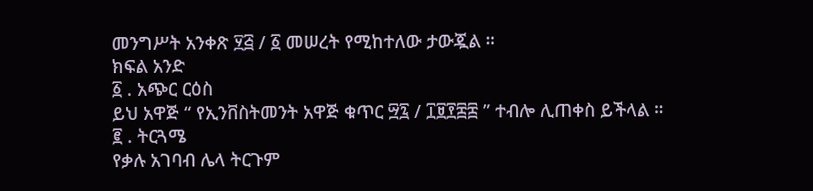መንግሥት አንቀጽ ፶፭ / ፩ መሠረት የሚከተለው ታውጇል ።
ክፍል አንድ
፩ . አጭር ርዕስ
ይህ አዋጅ “ የኢንቨስትመንት አዋጅ ቁጥር ፵፯ / ፲፱፻፰፰ ” ተብሎ ሊጠቀስ ይችላል ።
፪ . ትርጓሜ
የቃሉ አገባብ ሌላ ትርጉም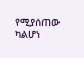የሚያሰጠው ካልሆነ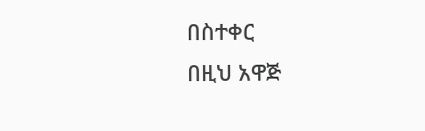በስተቀር
በዚህ አዋጅ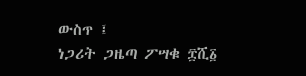ውስጥ ፤
ነጋሪት ጋዜጣ ፖሣቁ ፰ሺ፩